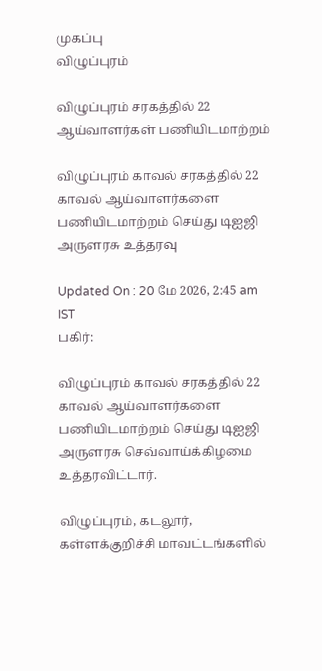முகப்பு
விழுப்புரம்

விழுப்புரம் சரகத்தில் 22 ஆய்வாளர்கள் பணியிடமாற்றம்

விழுப்புரம் காவல் சரகத்தில் 22 காவல் ஆய்வாளர்களை பணியிடமாற்றம் செய்து டிஐஜி அருளரசு உத்தரவு

Updated On : 20 மே 2026, 2:45 am IST
பகிர்:

விழுப்புரம் காவல் சரகத்தில் 22 காவல் ஆய்வாளர்களை பணியிடமாற்றம் செய்து டிஐஜி அருளரசு செவ்வாய்க்கிழமை உத்தரவிட்டார்.

விழுப்புரம், கடலூர், கள்ளக்குறிச்சி மாவட்டங்களில்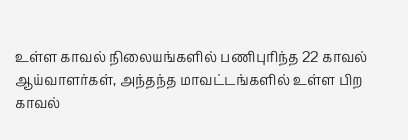உள்ள காவல் நிலையங்களில் பணிபுரிந்த 22 காவல் ஆய்வாளர்கள், அந்தந்த மாவட்டங்களில் உள்ள பிற காவல்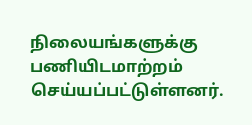நிலையங்களுக்கு பணியிடமாற்றம் செய்யப்பட்டுள்ளனர்.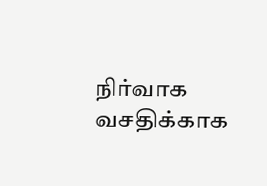நிர்வாக வசதிக்காக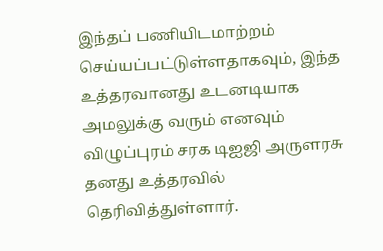இந்தப் பணியிடமாற்றம் செய்யப்பட்டுள்ளதாகவும், இந்த உத்தரவானது உடனடியாக அமலுக்கு வரும் எனவும் விழுப்புரம் சரக டிஐஜி அருளரசு தனது உத்தரவில் தெரிவித்துள்ளார்.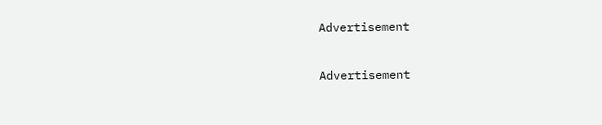Advertisement

Advertisement